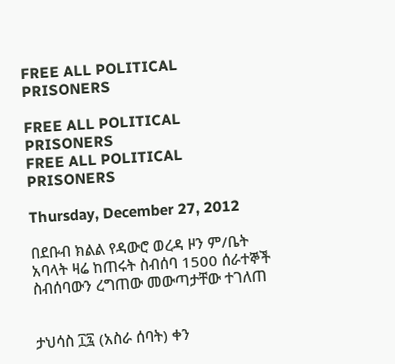FREE ALL POLITICAL PRISONERS

FREE ALL POLITICAL PRISONERS
FREE ALL POLITICAL PRISONERS

Thursday, December 27, 2012

በደቡብ ክልል የዳውሮ ወረዳ ዞን ም/ቤት አባላት ዛሬ ከጠሩት ስብሰባ 1500 ሰራተኞች ስብሰባውን ረግጠው መውጣታቸው ተገለጠ


ታህሳስ ፲፯ (አስራ ሰባት) ቀን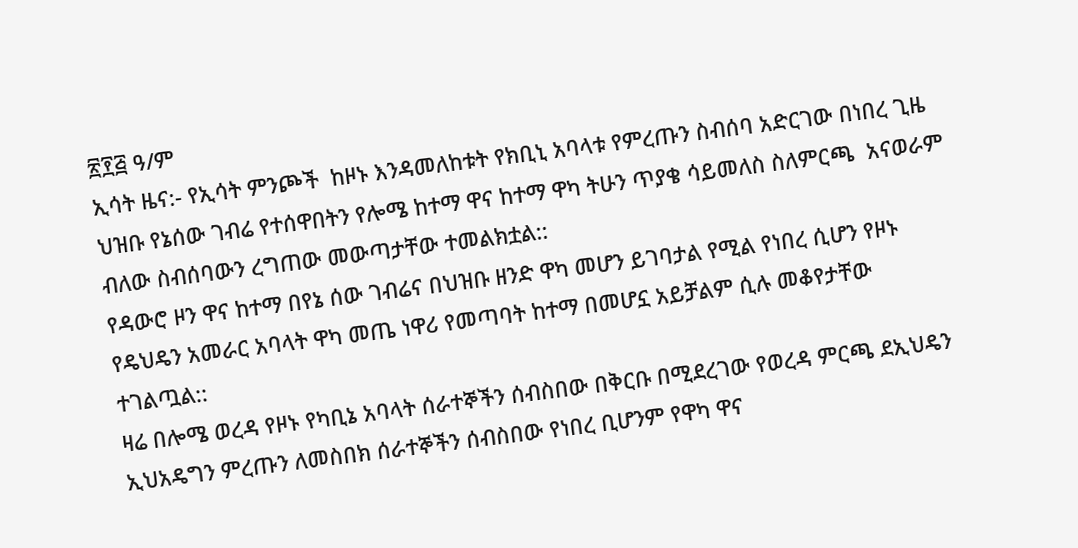፳፻፭ ዓ/ም
ኢሳት ዜና:- የኢሳት ምንጮች  ከዞኑ እንዳመለከቱት የክቢኒ አባላቱ የምረጡን ስብሰባ አድርገው በነበረ ጊዜ ህዝቡ የኔሰው ገብሬ የተሰዋበትን የሎሜ ከተማ ዋና ከተማ ዋካ ትሁን ጥያቄ ሳይመለስ ስለምርጫ  አናወራም ብለው ስብሰባውን ረግጠው መውጣታቸው ተመልክቷል::
የዳውሮ ዞን ዋና ከተማ በየኔ ሰው ገብሬና በህዝቡ ዘንድ ዋካ መሆን ይገባታል የሚል የነበረ ሲሆን የዞኑ የዴህዴን አመራር አባላት ዋካ መጤ ነዋሪ የመጣባት ከተማ በመሆኗ አይቻልም ሲሉ መቆየታቸው ተገልጧል::
ዛሬ በሎሜ ወረዳ የዞኑ የካቢኔ አባላት ሰራተኞችን ሰብስበው በቅርቡ በሚደረገው የወረዳ ምርጫ ደኢህዴን ኢህአዴግን ምረጡን ለመስበክ ሰራተኞችን ሰብስበው የነበረ ቢሆንም የዋካ ዋና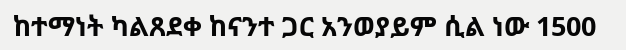ከተማነት ካልጸደቀ ከናንተ ጋር አንወያይም ሲል ነው 1500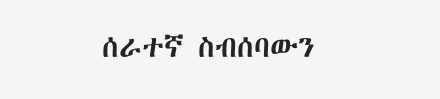ሰራተኛ ስብሰባውን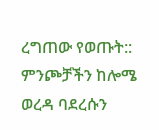ረግጠው የወጡት::
ምንጮቻችን ከሎሜ ወረዳ ባደረሱን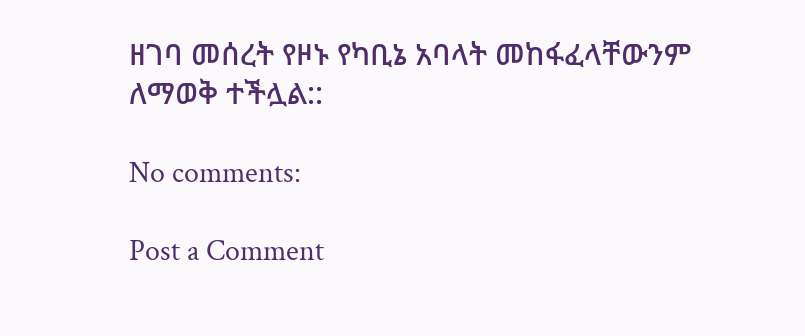ዘገባ መሰረት የዞኑ የካቢኔ አባላት መከፋፈላቸውንም ለማወቅ ተችሏል::

No comments:

Post a Comment